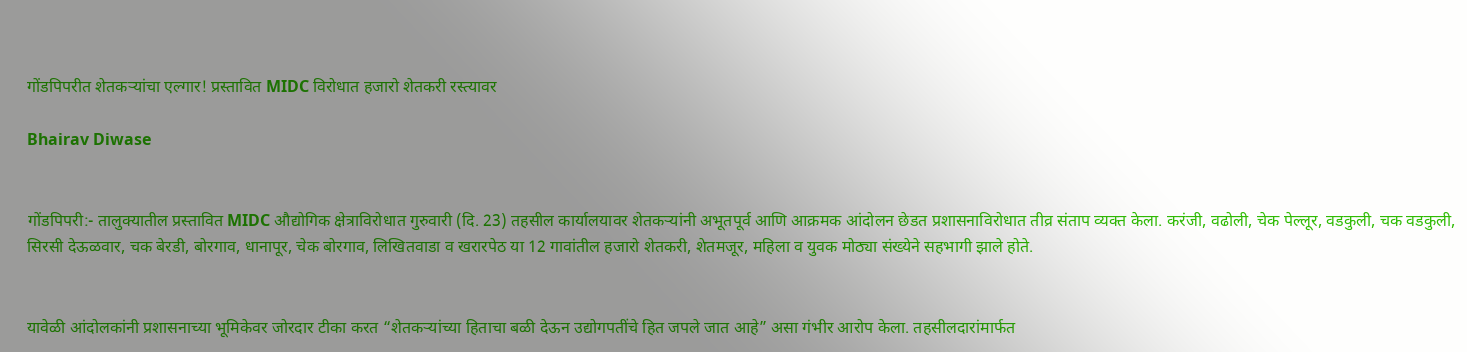गोंडपिपरीत शेतकऱ्यांचा एल्गार! प्रस्तावित MIDC विरोधात हजारो शेतकरी रस्त्यावर

Bhairav Diwase


गोंडपिपरी:- तालुक्यातील प्रस्तावित MIDC औद्योगिक क्षेत्राविरोधात गुरुवारी (दि. 23) तहसील कार्यालयावर शेतकऱ्यांनी अभूतपूर्व आणि आक्रमक आंदोलन छेडत प्रशासनाविरोधात तीव्र संताप व्यक्त केला. करंजी, वढोली, चेक पेल्लूर, वडकुली, चक वडकुली, सिरसी देऊळवार, चक बेरडी, बोरगाव, धानापूर, चेक बोरगाव, लिखितवाडा व खरारपेठ या 12 गावांतील हजारो शेतकरी, शेतमजूर, महिला व युवक मोठ्या संख्येने सहभागी झाले होते.


यावेळी आंदोलकांनी प्रशासनाच्या भूमिकेवर जोरदार टीका करत “शेतकऱ्यांच्या हिताचा बळी देऊन उद्योगपतींचे हित जपले जात आहे” असा गंभीर आरोप केला. तहसीलदारांमार्फत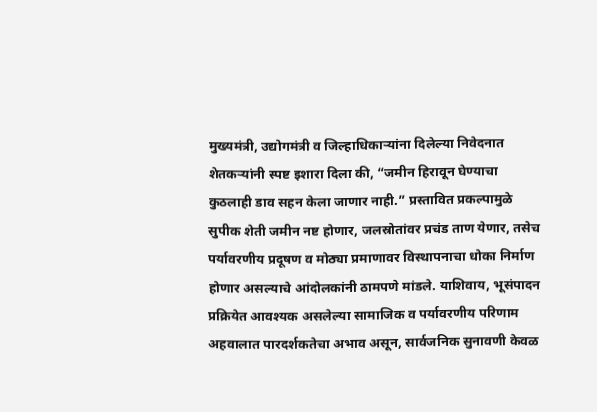मुख्यमंत्री, उद्योगमंत्री व जिल्हाधिकाऱ्यांना दिलेल्या निवेदनात शेतकऱ्यांनी स्पष्ट इशारा दिला की, “जमीन हिरावून घेण्याचा कुठलाही डाव सहन केला जाणार नाही.” प्रस्तावित प्रकल्पामुळे सुपीक शेती जमीन नष्ट होणार, जलस्रोतांवर प्रचंड ताण येणार, तसेच पर्यावरणीय प्रदूषण व मोठ्या प्रमाणावर विस्थापनाचा धोका निर्माण होणार असल्याचे आंदोलकांनी ठामपणे मांडले. याशिवाय, भूसंपादन प्रक्रियेत आवश्यक असलेल्या सामाजिक व पर्यावरणीय परिणाम अहवालात पारदर्शकतेचा अभाव असून, सार्वजनिक सुनावणी केवळ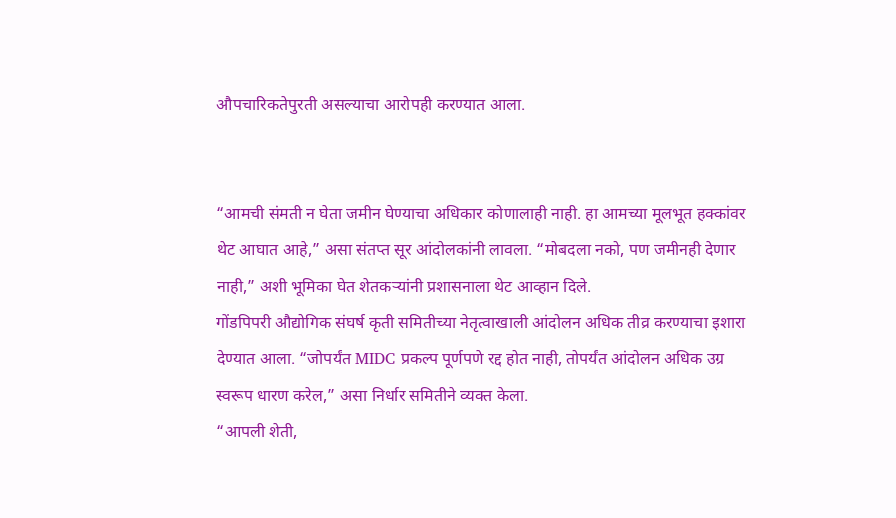औपचारिकतेपुरती असल्याचा आरोपही करण्यात आला.


“आमची संमती न घेता जमीन घेण्याचा अधिकार कोणालाही नाही. हा आमच्या मूलभूत हक्कांवर थेट आघात आहे,” असा संतप्त सूर आंदोलकांनी लावला. “मोबदला नको, पण जमीनही देणार नाही,” अशी भूमिका घेत शेतकऱ्यांनी प्रशासनाला थेट आव्हान दिले.
गोंडपिपरी औद्योगिक संघर्ष कृती समितीच्या नेतृत्वाखाली आंदोलन अधिक तीव्र करण्याचा इशारा देण्यात आला. “जोपर्यंत MIDC प्रकल्प पूर्णपणे रद्द होत नाही, तोपर्यंत आंदोलन अधिक उग्र स्वरूप धारण करेल,” असा निर्धार समितीने व्यक्त केला.
“आपली शेती,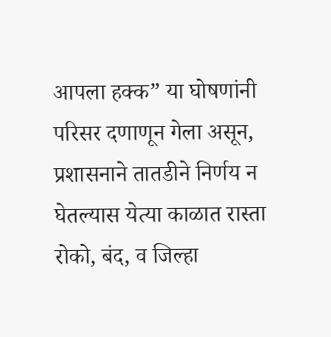आपला हक्क” या घोषणांनी परिसर दणाणून गेला असून, प्रशासनाने तातडीने निर्णय न घेतल्यास येत्या काळात रास्ता रोको, बंद, व जिल्हा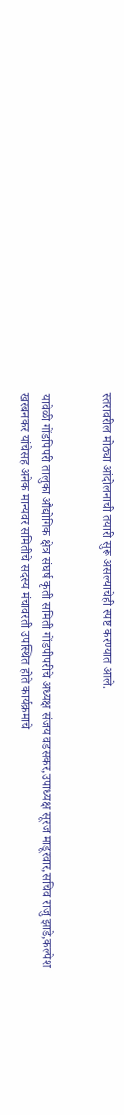स्तरावरील मोठ्या आंदोलनाची तयारी सुरू असल्याचेही स्पष्ट करण्यात आले.


यावेळी गोंडपिपरी तालुका औद्योगिक क्षेत्र संघर्ष कृती समिती गोंडपीपरीचे अध्यक्ष संजय वडसकर,उपाध्यक्ष सूरज माडूरवार,सचिव राजु झाडे,कल्पेश खरबनकर यांचेसह अनेक मान्यवर समितीचे सदस्य मंचावरती उपस्थित होते कार्यक्रमाचे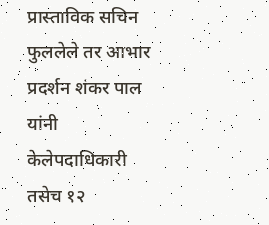प्रास्ताविक सचिन फुललेले तर आभार प्रदर्शन शंकर पाल यांनी केलेपदाधिकारी तसेच १२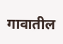गावातील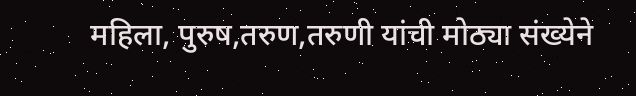महिला, पुरुष,तरुण,तरुणी यांची मोठ्या संख्येने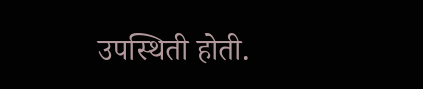उपस्थिती होती.